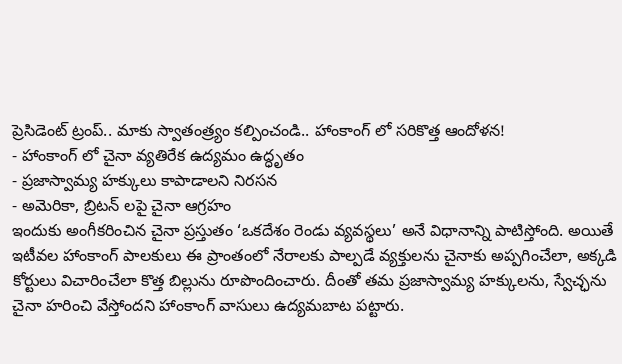ప్రెసిడెంట్ ట్రంప్.. మాకు స్వాతంత్ర్యం కల్పించండి.. హాంకాంగ్ లో సరికొత్త ఆందోళన!
- హాంకాంగ్ లో చైనా వ్యతిరేక ఉద్యమం ఉద్ధృతం
- ప్రజాస్వామ్య హక్కులు కాపాడాలని నిరసన
- అమెరికా, బ్రిటన్ లపై చైనా ఆగ్రహం
ఇందుకు అంగీకరించిన చైనా ప్రస్తుతం ‘ఒకదేశం రెండు వ్యవస్థలు’ అనే విధానాన్ని పాటిస్తోంది. అయితే ఇటీవల హాంకాంగ్ పాలకులు ఈ ప్రాంతంలో నేరాలకు పాల్పడే వ్యక్తులను చైనాకు అప్పగించేలా, అక్కడి కోర్టులు విచారించేలా కొత్త బిల్లును రూపొందించారు. దీంతో తమ ప్రజాస్వామ్య హక్కులను, స్వేచ్ఛను చైనా హరించి వేస్తోందని హాంకాంగ్ వాసులు ఉద్యమబాట పట్టారు.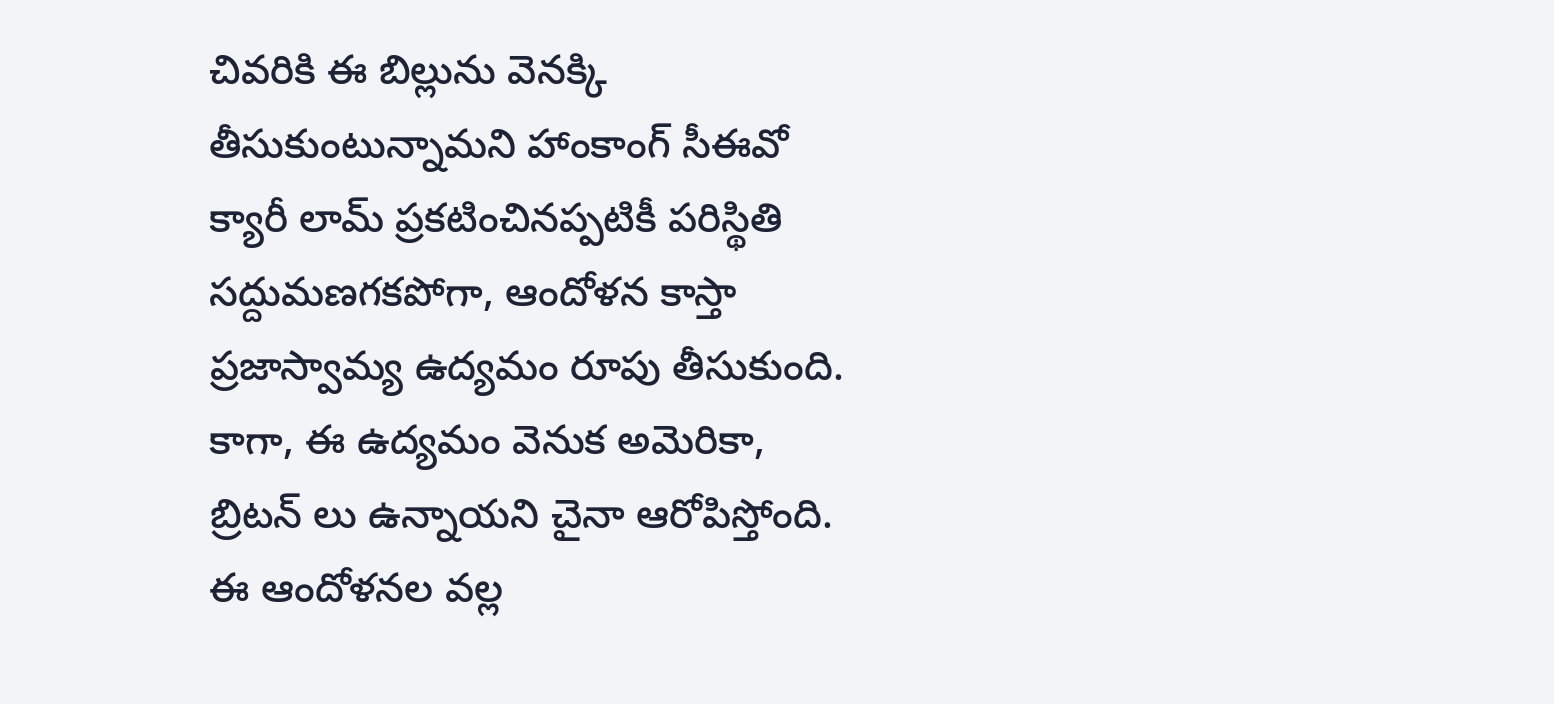చివరికి ఈ బిల్లును వెనక్కి తీసుకుంటున్నామని హాంకాంగ్ సీఈవో క్యారీ లామ్ ప్రకటించినప్పటికీ పరిస్థితి సద్దుమణగకపోగా, ఆందోళన కాస్తా ప్రజాస్వామ్య ఉద్యమం రూపు తీసుకుంది. కాగా, ఈ ఉద్యమం వెనుక అమెరికా, బ్రిటన్ లు ఉన్నాయని చైనా ఆరోపిస్తోంది. ఈ ఆందోళనల వల్ల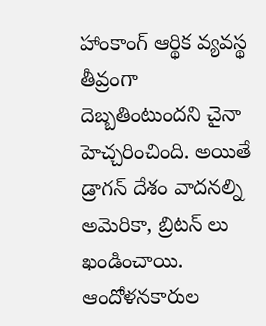హాంకాంగ్ ఆర్థిక వ్యవస్థ తీవ్రంగా దెబ్బతింటుందని చైనా హెచ్చరించింది. అయితే డ్రాగన్ దేశం వాదనల్ని అమెరికా, బ్రిటన్ లు ఖండించాయి. ఆందోళనకారుల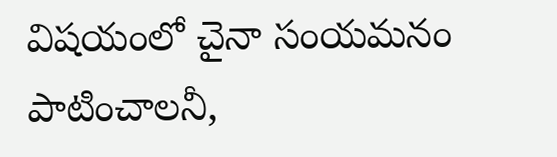విషయంలో చైనా సంయమనం పాటించాలనీ,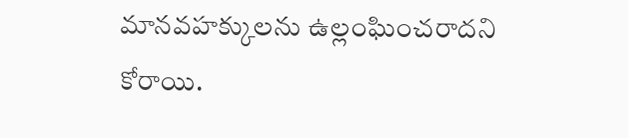మానవహక్కులను ఉల్లంఘించరాదని కోరాయి.